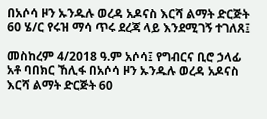በአሶሳ ዞን ኡንዱሉ ወረዳ አዶናስ እርሻ ልማት ድርጅት 60 ሄ/ር የሩዝ ማሳ ጥሩ ደረጃ ላይ እንደሚገኝ ተገለጸ፤

መስከረም 4/2018 ዓ.ም አሶሳ፤ የግብርና ቢሮ ኃላፊ አቶ ባበክር ኸሊፋ በአሶሳ ዞን ኡንዱሉ ወረዳ አዶናስ እርሻ ልማት ድርጅት 60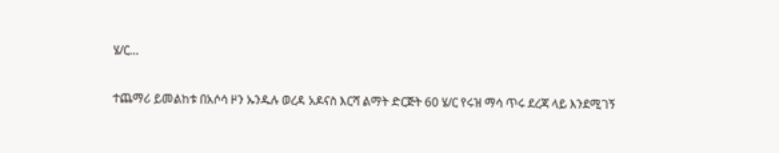ሄ/ር…

ተጨማሪ ይመልከቱ በአሶሳ ዞን ኡንዱሉ ወረዳ አዶናስ እርሻ ልማት ድርጅት 60 ሄ/ር የሩዝ ማሳ ጥሩ ደረጃ ላይ እንደሚገኝ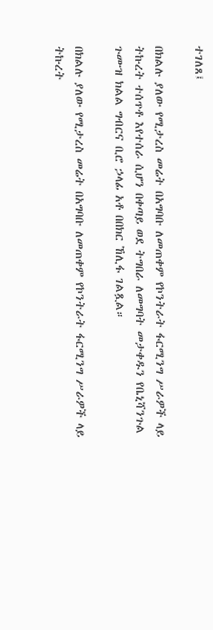ተገለጸ፤

በክልሉ ያለው የሚታረስ መሬት በአግባቡ ለመጠቀም የኮንትራት ፋርሚንግ ሥራዎች ላይ ትኩረት ተሰጥቶ እየተሰራ ሲሆን በቀጣይ ወደ ትግበራ ለመግባት መታቀዱን የቤኒሻንጉል ጉሙዝ ክልል ግብርና ቢሮ ኃላፊ አቶ በበክር ኸሊፋ ገልጿል።

በክልሉ ያለው የሚታረስ መሬት በአግባቡ ለመጠቀም የኮንትራት ፋርሚንግ ሥራዎች ላይ ትኩረት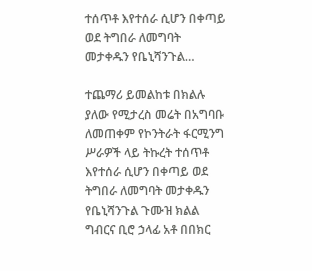ተሰጥቶ እየተሰራ ሲሆን በቀጣይ ወደ ትግበራ ለመግባት መታቀዱን የቤኒሻንጉል…

ተጨማሪ ይመልከቱ በክልሉ ያለው የሚታረስ መሬት በአግባቡ ለመጠቀም የኮንትራት ፋርሚንግ ሥራዎች ላይ ትኩረት ተሰጥቶ እየተሰራ ሲሆን በቀጣይ ወደ ትግበራ ለመግባት መታቀዱን የቤኒሻንጉል ጉሙዝ ክልል ግብርና ቢሮ ኃላፊ አቶ በበክር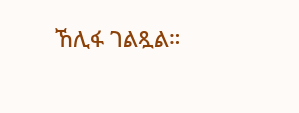ኸሊፋ ገልጿል።